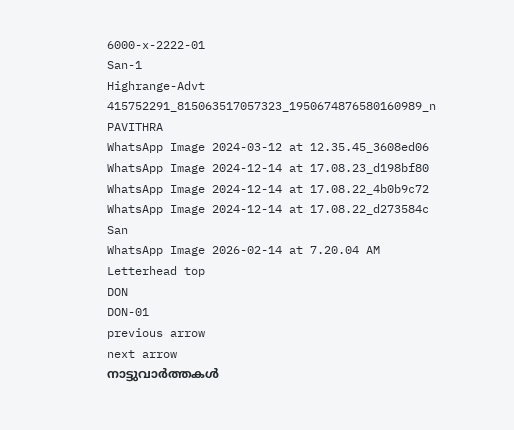6000-x-2222-01
San-1
Highrange-Advt
415752291_815063517057323_1950674876580160989_n
PAVITHRA
WhatsApp Image 2024-03-12 at 12.35.45_3608ed06
WhatsApp Image 2024-12-14 at 17.08.23_d198bf80
WhatsApp Image 2024-12-14 at 17.08.22_4b0b9c72
WhatsApp Image 2024-12-14 at 17.08.22_d273584c
San
WhatsApp Image 2026-02-14 at 7.20.04 AM
Letterhead top
DON
DON-01
previous arrow
next arrow
നാട്ടുവാര്‍ത്തകള്‍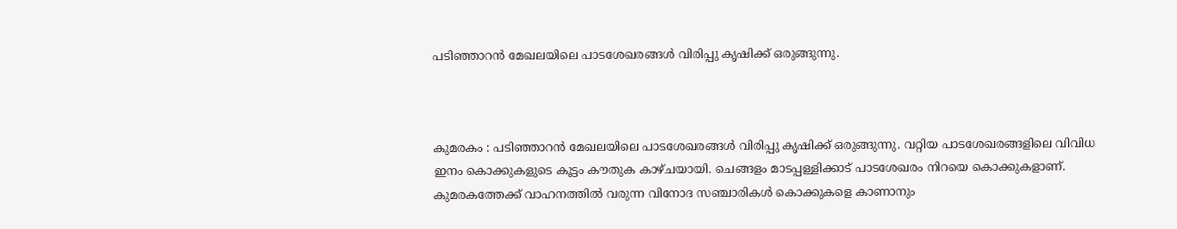പടിഞ്ഞാറൻ മേഖലയിലെ പാടശേഖരങ്ങൾ വിരിപ്പു കൃഷിക്ക് ഒരുങ്ങുന്നു.



കുമരകം : പടിഞ്ഞാറൻ മേഖലയിലെ പാടശേഖരങ്ങൾ വിരിപ്പു കൃഷിക്ക് ഒരുങ്ങുന്നു. വറ്റിയ പാടശേഖരങ്ങളിലെ വിവിധ ഇനം കൊക്കുകളുടെ കൂട്ടം കൗതുക കാഴ്ചയായി. ചെങ്ങളം മാടപ്പള്ളിക്കാട് പാടശേഖരം നിറയെ കൊക്കുകളാണ്. കുമരകത്തേക്ക് വാഹനത്തിൽ വരുന്ന വിനോദ സഞ്ചാരികൾ കൊക്കുകളെ കാണാനും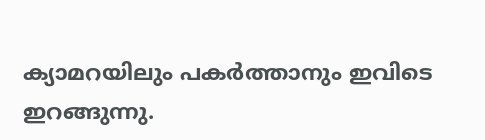ക്യാമറയിലും പകർത്താനും ഇവിടെ ഇറങ്ങുന്നു.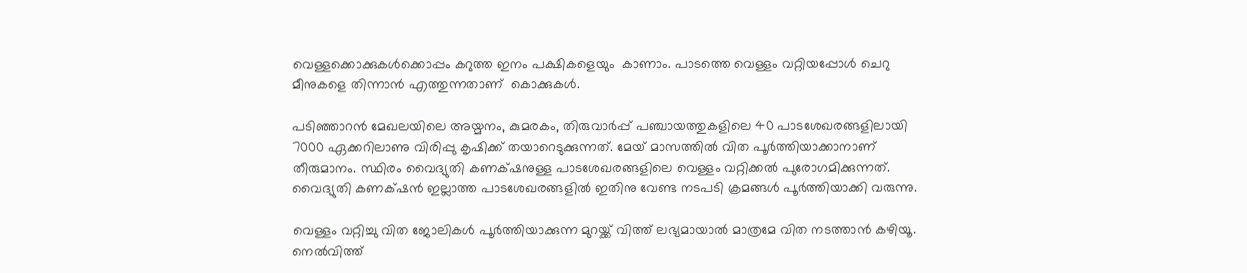വെള്ളക്കൊക്കുകൾക്കൊപ്പം കറുത്ത ഇനം പക്ഷികളെയും  കാണാം. പാടത്തെ വെള്ളം വറ്റിയപ്പോൾ ചെറു മീനുകളെ തിന്നാൻ എത്തുന്നതാണ്  കൊക്കുകൾ.

പടിഞ്ഞാറൻ മേഖലയിലെ അയ്മനം, കുമരകം, തിരുവാർപ്പ് പഞ്ചായത്തുകളിലെ 40 പാടശേഖരങ്ങളിലായി 7000 ഏക്കറിലാണു വിരിപ്പു കൃഷിക്ക് തയാറെടുക്കുന്നത്. മേയ് മാസത്തിൽ വിത പൂർത്തിയാക്കാനാണ് തീരുമാനം. സ്ഥിരം വൈദ്യുതി കണക്‌ഷനുള്ള പാടശേഖരങ്ങളിലെ വെള്ളം വറ്റിക്കൽ പുരോഗമിക്കുന്നത്. വൈദ്യുതി കണക്‌ഷൻ ഇല്ലാത്ത പാടശേഖരങ്ങളിൽ ഇതിനു വേണ്ട നടപടി ക്രമങ്ങൾ പൂർത്തിയാക്കി വരുന്നു.

വെള്ളം വറ്റിച്ചു വിത ജോലികൾ പൂർത്തിയാക്കുന്ന മുറയ്ക്ക് വിത്ത് ലഭ്യമായാൽ മാത്രമേ വിത നടത്താൻ കഴിയൂ. നെൽവിത്ത്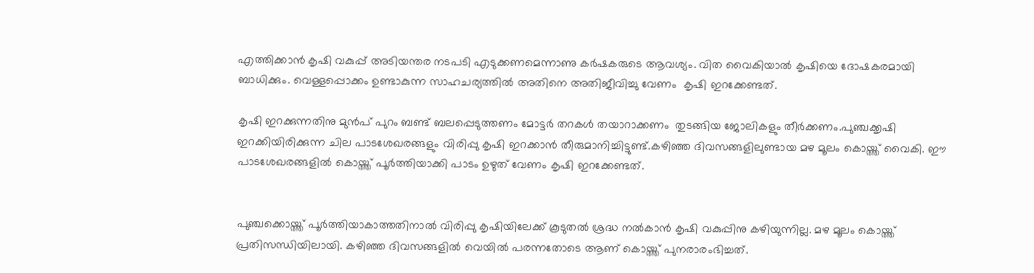എത്തിക്കാൻ കൃഷി വകുപ്പ് അടിയന്തര നടപടി എടുക്കണമെന്നാണു കർഷകരുടെ ആവശ്യം. വിത വൈകിയാൽ കൃഷിയെ ദോഷകരമായി ബാധിക്കും. വെള്ളപ്പൊക്കം ഉണ്ടാകുന്ന സാഹചര്യത്തിൽ അതിനെ അതിജീവിച്ചു വേണം  കൃഷി ഇറക്കേണ്ടത്.

കൃഷി ഇറക്കുന്നതിനു മുൻപ് പുറം ബണ്ട് ബലപ്പെടുത്തണം മോട്ടർ തറകൾ തയാറാക്കണം  തുടങ്ങിയ ജോലികളും തീർക്കണം.പുഞ്ചക്കൃഷി ഇറക്കിയിരിക്കുന്ന ചില പാടശേഖരങ്ങളും വിരിപ്പു കൃഷി ഇറക്കാൻ തീരുമാനിച്ചിട്ടുണ്ട്.കഴിഞ്ഞ ദിവസങ്ങളിലുണ്ടായ മഴ മൂലം കൊയ്ത്ത് വൈകി. ഈ പാടശേഖരങ്ങളിൽ കൊയ്ത്ത് പൂർത്തിയാക്കി പാടം ഉഴുത് വേണം കൃഷി ഇറക്കേണ്ടത്.


പുഞ്ചക്കൊയ്ത്ത് പൂർത്തിയാകാത്തതിനാൽ വിരിപ്പു കൃഷിയിലേക്ക് കൂടുതൽ ശ്രദ്ധ നൽകാൻ കൃഷി വകുപ്പിനു കഴിയുന്നില്ല. മഴ മൂലം കൊയ്ത്ത് പ്രതിസന്ധിയിലായി. കഴിഞ്ഞ ദിവസങ്ങളിൽ വെയിൽ പരന്നതോടെ ആണ് കൊയ്ത്ത് പുനരാരംഭിച്ചത്.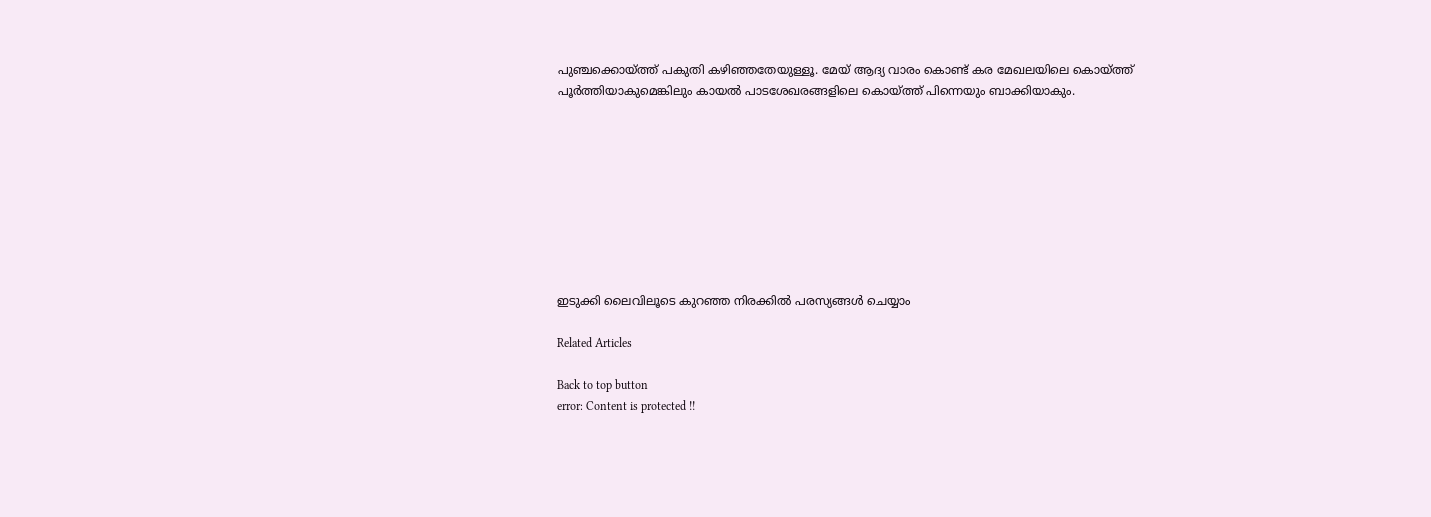പുഞ്ചക്കൊയ്ത്ത് പകുതി കഴിഞ്ഞതേയുള്ളൂ. മേയ് ആദ്യ വാരം കൊണ്ട് കര മേഖലയിലെ കൊയ്ത്ത് പൂർത്തിയാകുമെങ്കിലും കായൽ പാടശേഖരങ്ങളിലെ കൊയ്ത്ത് പിന്നെയും ബാക്കിയാകും.









ഇടുക്കി ലൈവിലൂടെ കുറഞ്ഞ നിരക്കിൽ പരസ്യങ്ങൾ ചെയ്യാം

Related Articles

Back to top button
error: Content is protected !!